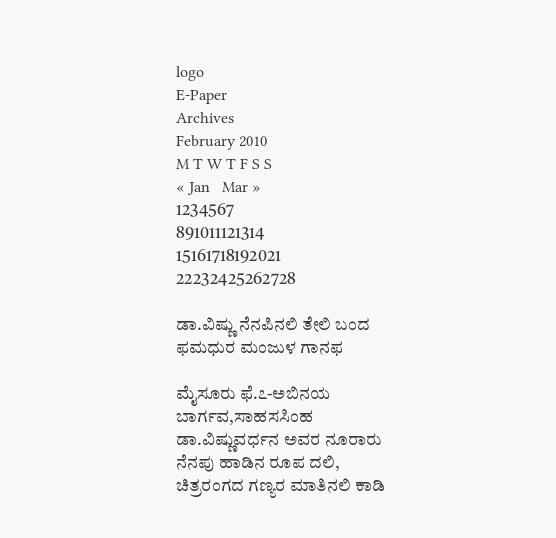logo
E-Paper
Archives
February 2010
M T W T F S S
« Jan   Mar »
1234567
891011121314
15161718192021
22232425262728

ಡಾ.ವಿಷ್ಣು ನೆನಪಿನಲಿ ತೇಲಿ ಬಂದ ಫಮಧುರ ಮಂಜುಳ ಗಾನಫ

ಮೈಸೂರು ಫೆ.೭-ಅಬಿನಯ ಬಾರ್ಗವ,ಸಾಹಸಸಿಂಹ ಡಾ.ವಿಷ್ಣುವರ್ಧನ ಅವರ ನೂರಾರು ನೆನಪು ಹಾಡಿನ ರೂಪ ದಲಿ, ಚಿತ್ರರಂಗದ ಗಣ್ಯರ ಮಾತಿನಲಿ ಕಾಡಿ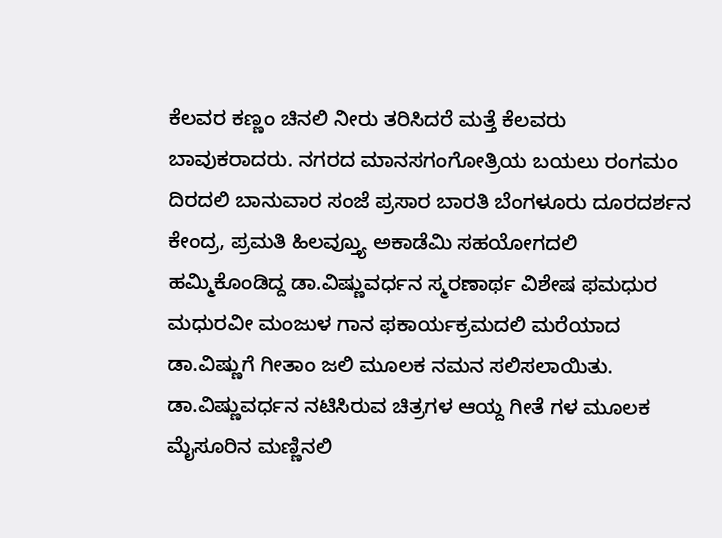ಕೆಲವರ ಕಣ್ಣಂ ಚಿನಲಿ ನೀರು ತರಿಸಿದರೆ ಮತ್ತೆ ಕೆಲವರು ಬಾವುಕರಾದರು. ನಗರದ ಮಾನಸಗಂಗೋತ್ರಿಯ ಬಯಲು ರಂಗಮಂ ದಿರದಲಿ ಬಾನುವಾರ ಸಂಜೆ ಪ್ರಸಾರ ಬಾರತಿ ಬೆಂಗಳೂರು ದೂರದರ್ಶನ ಕೇಂದ್ರ, ಪ್ರಮತಿ ಹಿಲವ್ತ್ಯೂು ಅಕಾಡೆಮಿ ಸಹಯೋಗದಲಿ ಹಮ್ಮಿಕೊಂಡಿದ್ದ ಡಾ.ವಿಷ್ಣುವರ್ಧನ ಸ್ಮರಣಾರ್ಥ ವಿಶೇಷ ಫಮಧುರ ಮಧುರವೀ ಮಂಜುಳ ಗಾನ ಫಕಾರ್ಯಕ್ರಮದಲಿ ಮರೆಯಾದ ಡಾ.ವಿಷ್ಣುಗೆ ಗೀತಾಂ ಜಲಿ ಮೂಲಕ ನಮನ ಸಲಿಸಲಾಯಿತು. ಡಾ.ವಿಷ್ಣುವರ್ಧನ ನಟಿಸಿರುವ ಚಿತ್ರಗಳ ಆಯ್ದ ಗೀತೆ ಗಳ ಮೂಲಕ ಮೈಸೂರಿನ ಮಣ್ಣಿನಲಿ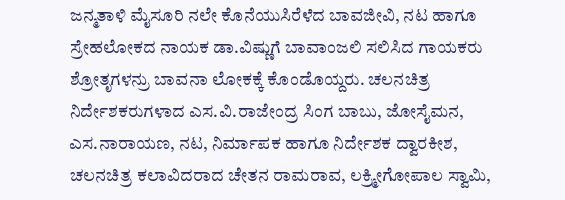ಜನ್ಮತಾಳಿ ಮೈಸೂರಿ ನಲೇ ಕೊನೆಯುಸಿರೆಳೆದ ಬಾವಜೀವಿ, ನಟ ಹಾಗೂ ಸ್ರೇಹಲೋಕದ ನಾಯಕ ಡಾ.ವಿಷ್ಣುಗೆ ಬಾವಾಂಜಲಿ ಸಲಿಸಿದ ಗಾಯಕರು ಶ್ರೋತೃಗಳನ್ರು ಬಾವನಾ ಲೋಕಕ್ಕೆ ಕೊಂಡೊಯ್ದರು. ಚಲನಚಿತ್ರ ನಿರ್ದೇಶಕರುಗಳಾದ ಎಸ.ವಿ.ರಾಜೇಂದ್ರ ಸಿಂಗ ಬಾಬು, ಜೋಸೈಮನ, ಎಸ.ನಾರಾಯಣ, ನಟ, ನಿರ್ಮಾಪಕ ಹಾಗೂ ನಿರ್ದೇಶಕ ದ್ವಾರಕೀಶ, ಚಲನಚಿತ್ರ ಕಲಾವಿದರಾದ ಚೇತನ ರಾಮರಾವ, ಲಕ್ರ್ಮೀಗೋಪಾಲ ಸ್ವಾಮಿ,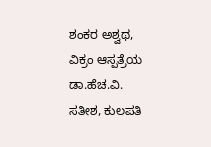ಶಂಕರ ಅಶ್ವಥ, ವಿಕ್ರಂ ಆಸ್ಪತ್ರೆಯ ಡಾ.ಹೆಚ.ವಿ. ಸತೀಶ, ಕುಲಪತಿ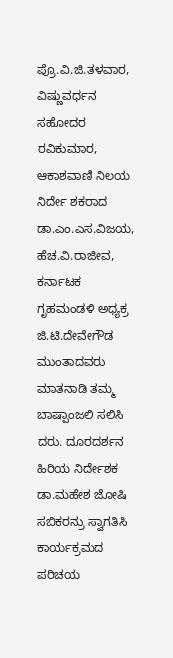ಪ್ರೊ.ವಿ.ಜಿ.ತಳವಾರ, ವಿಷ್ಣುವರ್ಧನ ಸಹೋದರ ರವಿಕುಮಾರ, ಆಕಾಶವಾಣಿ ನಿಲಯ ನಿರ್ದೇ ಶಕರಾದ ಡಾ.ಎಂ.ಎಸ.ವಿಜಯ, ಹೆಚ.ವಿ.ರಾಜೀವ, ಕರ್ನಾಟಕ ಗೃಹಮಂಡಳಿ ಅಧ್ಯಕ್ರ ಜಿ.ಟಿ.ದೇವೇಗೌಡ ಮುಂತಾದವರು ಮಾತನಾಡಿ ತಮ್ಮ ಬಾಷ್ಪಾಂಜಲಿ ಸಲಿಸಿ ದರು. ದೂರದರ್ಶನ ಹಿರಿಯ ನಿರ್ದೇಶಕ ಡಾ.ಮಹೇಶ ಜೋಷಿ ಸಬಿಕರನ್ರು ಸ್ವಾಗತಿಸಿ ಕಾರ್ಯಕ್ರಮದ ಪರಿಚಯ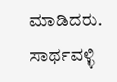ಮಾಡಿದರು. ಸಾರ್ಥವಳ್ಳಿ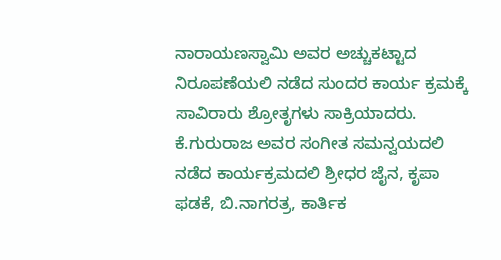ನಾರಾಯಣಸ್ವಾಮಿ ಅವರ ಅಚ್ಚುಕಟ್ಟಾದ ನಿರೂಪಣೆಯಲಿ ನಡೆದ ಸುಂದರ ಕಾರ್ಯ ಕ್ರಮಕ್ಕೆ ಸಾವಿರಾರು ಶ್ರೋತೃಗಳು ಸಾಕ್ರಿಯಾದರು. ಕೆ.ಗುರುರಾಜ ಅವರ ಸಂಗೀತ ಸಮನ್ವಯದಲಿ ನಡೆದ ಕಾರ್ಯಕ್ರಮದಲಿ ಶ್ರೀಧರ ಜೈನ, ಕೃಪಾ ಫಡಕೆ, ಬಿ.ನಾಗರತ್ರ, ಕಾರ್ತಿಕ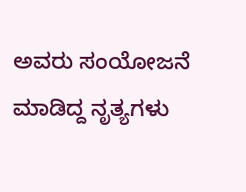ಅವರು ಸಂಯೋಜನೆ ಮಾಡಿದ್ದ ನೃತ್ಯಗಳು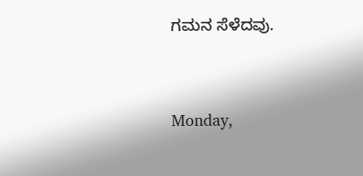ಗಮನ ಸೆಳೆದವು.


Monday,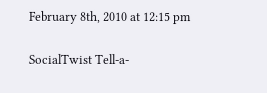February 8th, 2010 at 12:15 pm

SocialTwist Tell-a-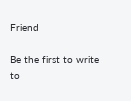Friend

Be the first to write to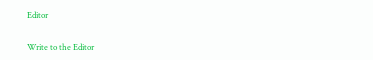Editor


Write to the Editor